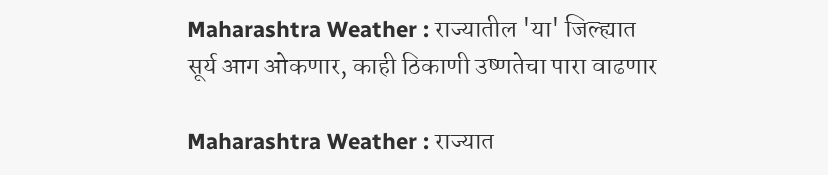Maharashtra Weather : राज्यातील 'या' जिल्ह्यात सूर्य आग ओकणार, काही ठिकाणी उष्णतेचा पारा वाढणार

Maharashtra Weather : राज्यात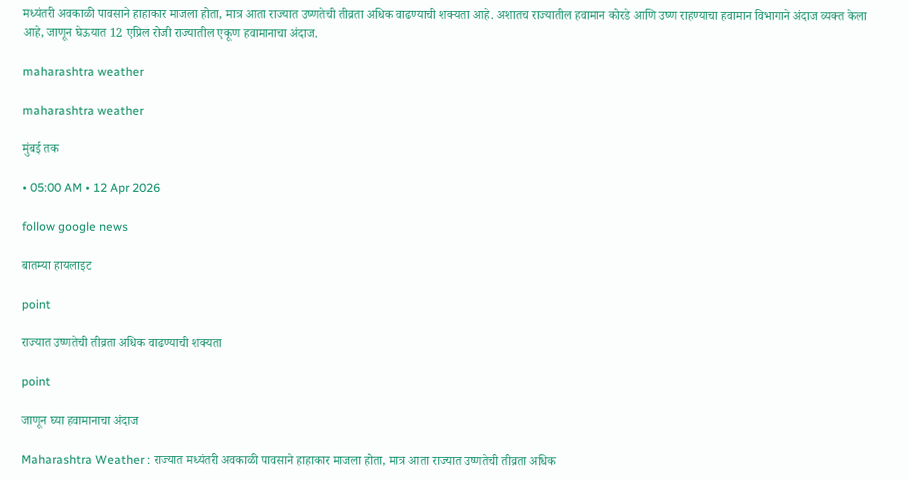मध्यंतरी अवकाळी पावसाने हाहाकार माजला होता, मात्र आता राज्यात उष्णतेची तीव्रता अधिक वाढण्याची शक्यता आहे. अशातच राज्यातील हवामान कोरडे आणि उष्ण राहण्याचा हवामान विभागाने अंदाज व्यक्त केला आहे, जाणून घेऊयात 12 एप्रिल रोजी राज्यातील एकूण हवामानाचा अंदाज.

maharashtra weather

maharashtra weather

मुंबई तक

• 05:00 AM • 12 Apr 2026

follow google news

बातम्या हायलाइट

point

राज्यात उष्णतेची तीव्रता अधिक वाढण्याची शक्यता

point

जाणून घ्या हवामानाचा अंदाज

Maharashtra Weather : राज्यात मध्यंतरी अवकाळी पावसाने हाहाकार माजला होता, मात्र आता राज्यात उष्णतेची तीव्रता अधिक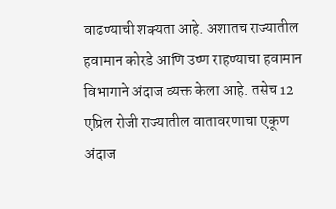वाढण्याची शक्यता आहे. अशातच राज्यातील हवामान कोरडे आणि उष्ण राहण्याचा हवामान विभागाने अंदाज व्यक्त केला आहे. तसेच 12 एप्रिल रोजी राज्यातील वातावरणाचा एकूण अंदाज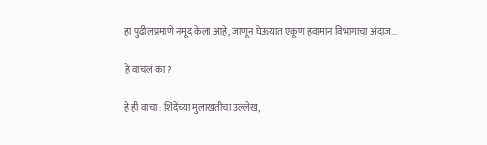हा पुढीलप्रमाणे नमूद केला आहे, जाणून घेऊयात एकूण हवामान विभागाचा अंदाज...

हे वाचलं का?

हे ही वाचा : शिंदेंच्या मुलाखतीचा उल्लेख,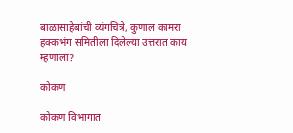बाळासाहेबांची व्यंगचित्रे, कुणाल कामरा हक्कभंग समितीला दिलेल्या उत्तरात काय म्हणाला?

कोकण

कोकण विभागात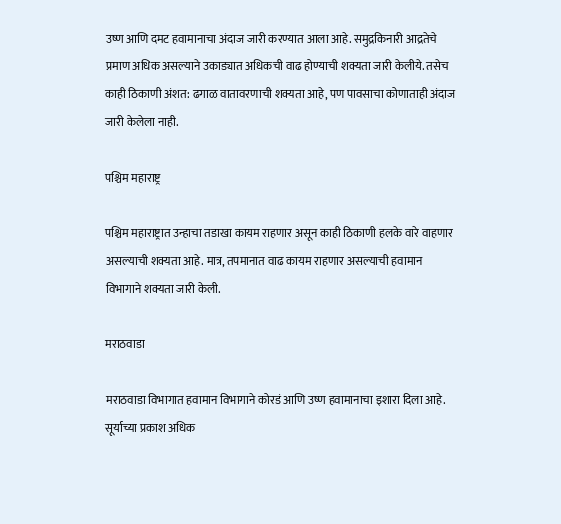उष्ण आणि दमट हवामानाचा अंदाज जारी करण्यात आला आहे. समुद्रकिनारी आद्रतेचे प्रमाण अधिक असल्याने उकाड्यात अधिकची वाढ होण्याची शक्यता जारी केलीये. तसेच काही ठिकाणी अंशत: ढगाळ वातावरणाची शक्यता आहे, पण पावसाचा कोणाताही अंदाज जारी केलेला नाही.

पश्चिम महाराष्ट्र

पश्चिम महाराष्ट्रात उन्हाचा तडाखा कायम राहणार असून काही ठिकाणी हलके वारे वाहणार असल्याची शक्यता आहे. मात्र, तपमानात वाढ कायम राहणार असल्याची हवामान विभागाने शक्यता जारी केली.

मराठवाडा

मराठवाडा विभागात हवामान विभागाने कोरडं आणि उष्ण हवामानाचा इशारा दिला आहे. सूर्याच्या प्रकाश अधिक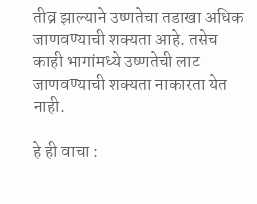तीव्र झाल्याने उष्णतेचा तडाखा अधिक जाणवण्याची शक्यता आहे. तसेच काही भागांमध्ये उष्णतेची लाट जाणवण्याची शक्यता नाकारता येत नाही.

हे ही वाचा :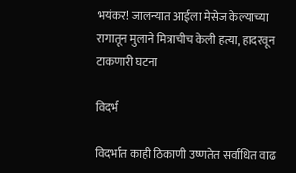भयंकर! जालन्यात आईला मेसेज केल्याच्या रागातून मुलाने मित्राचीच केली हत्या, हादरवून टाकणारी घटना

विदर्भ

विदर्भात काही ठिकाणी उष्णतेत सर्वाधित वाढ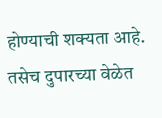होण्याची शक्यता आहे. तसेच दुपारच्या वेळेत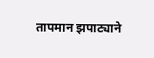तापमान झपाट्याने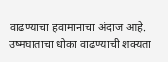वाढण्याचा हवामानाचा अंदाज आहे. उष्मघाताचा धोका वाढण्याची शक्यता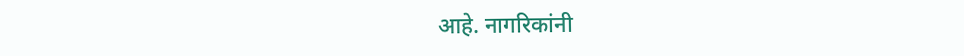आहे. नागरिकांनी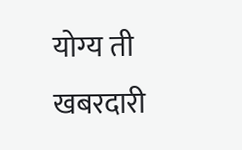योग्य ती खबरदारी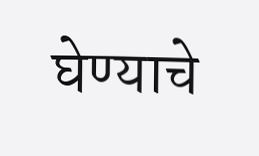घेण्याचे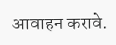आवाहन करावे.